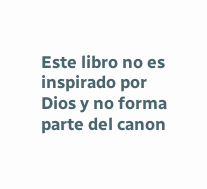Este libro no es inspirado por Dios y no forma parte del canon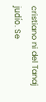cristiano ni del Tanaj judío. Se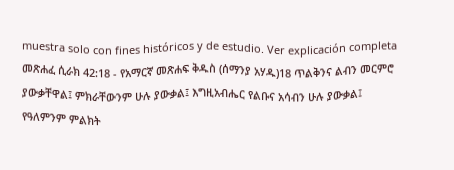muestra solo con fines históricos y de estudio. Ver explicación completa መጽሐፈ ሲራክ 42:18 - የአማርኛ መጽሐፍ ቅዱስ (ሰማንያ አሃዱ)18 ጥልቅንና ልብን መርምሮ ያውቃቸዋል፤ ምክራቸውንም ሁሉ ያውቃል፤ እግዚአብሔር የልቡና አሳብን ሁሉ ያውቃል፤ የዓለምንም ምልክት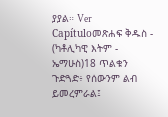ያያል። Ver Capítuloመጽሐፍ ቅዱስ - (ካቶሊካዊ እትም - ኤማሁስ)18 ጥልቁን ጉድጓድ፥ የሰውንም ልብ ይመረምራል፤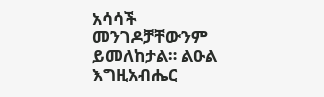አሳሳች መንገዶቻቸውንም ይመለከታል። ልዑል እግዚአብሔር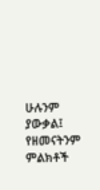ሁሉንም ያውቃል፤ የዘመናትንም ምልክቶች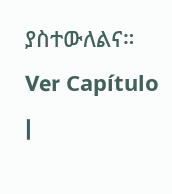ያስተውለልና። Ver Capítulo |